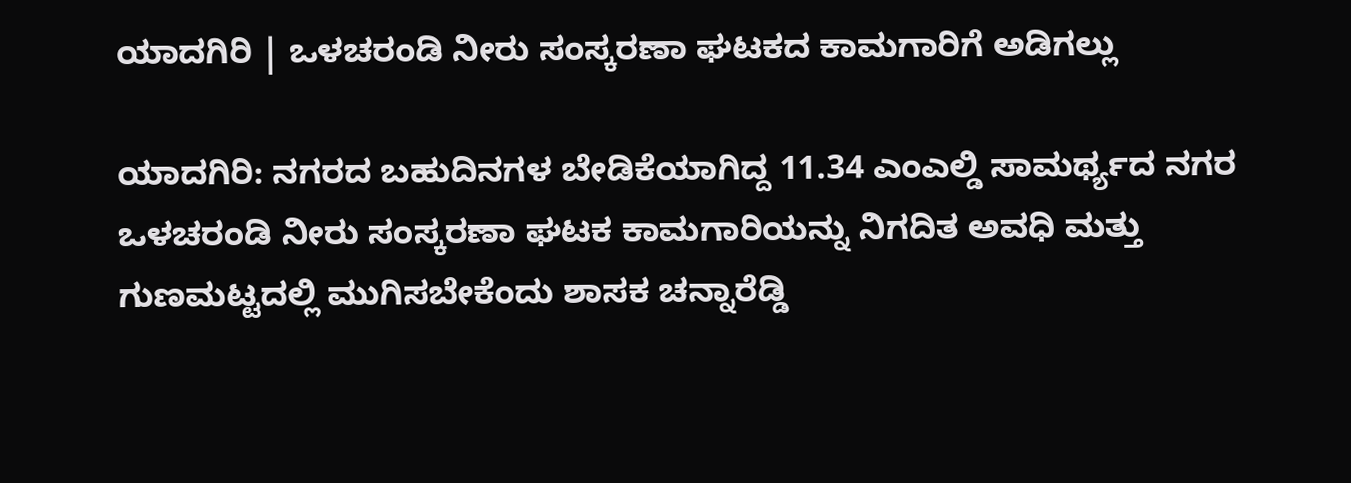ಯಾದಗಿರಿ | ಒಳಚರಂಡಿ ನೀರು ಸಂಸ್ಕರಣಾ ಘಟಕದ ಕಾಮಗಾರಿಗೆ ಅಡಿಗಲ್ಲು

ಯಾದಗಿರಿ: ನಗರದ ಬಹುದಿನಗಳ ಬೇಡಿಕೆಯಾಗಿದ್ದ 11.34 ಎಂಎಲ್ಡಿ ಸಾಮರ್ಥ್ಯದ ನಗರ ಒಳಚರಂಡಿ ನೀರು ಸಂಸ್ಕರಣಾ ಘಟಕ ಕಾಮಗಾರಿಯನ್ನು ನಿಗದಿತ ಅವಧಿ ಮತ್ತು ಗುಣಮಟ್ಟದಲ್ಲಿ ಮುಗಿಸಬೇಕೆಂದು ಶಾಸಕ ಚನ್ನಾರೆಡ್ಡಿ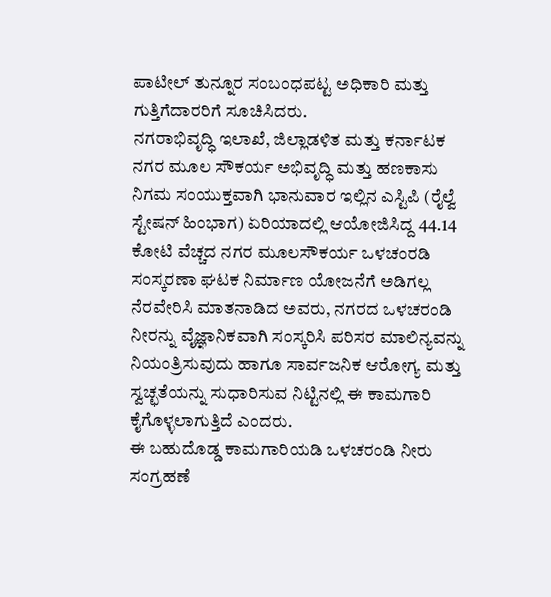ಪಾಟೀಲ್ ತುನ್ನೂರ ಸಂಬಂಧಪಟ್ಟ ಅಧಿಕಾರಿ ಮತ್ತು ಗುತ್ತಿಗೆದಾರರಿಗೆ ಸೂಚಿಸಿದರು.
ನಗರಾಭಿವೃದ್ಧಿ ಇಲಾಖೆ, ಜಿಲ್ಲಾಡಳಿತ ಮತ್ತು ಕರ್ನಾಟಕ ನಗರ ಮೂಲ ಸೌಕರ್ಯ ಅಭಿವೃದ್ಧಿ ಮತ್ತು ಹಣಕಾಸು ನಿಗಮ ಸಂಯುಕ್ತವಾಗಿ ಭಾನುವಾರ ಇಲ್ಲಿನ ಎಸ್ಟಿಪಿ (ರೈಲ್ವೆ ಸ್ಟೇಷನ್ ಹಿಂಭಾಗ) ಏರಿಯಾದಲ್ಲಿ ಆಯೋಜಿಸಿದ್ದ 44.14 ಕೋಟಿ ವೆಚ್ಚದ ನಗರ ಮೂಲಸೌಕರ್ಯ ಒಳಚಂರಡಿ ಸಂಸ್ಕರಣಾ ಘಟಕ ನಿರ್ಮಾಣ ಯೋಜನೆಗೆ ಅಡಿಗಲ್ಲ ನೆರವೇರಿಸಿ ಮಾತನಾಡಿದ ಅವರು, ನಗರದ ಒಳಚರಂಡಿ ನೀರನ್ನು ವೈಜ್ಞಾನಿಕವಾಗಿ ಸಂಸ್ಕರಿಸಿ ಪರಿಸರ ಮಾಲಿನ್ಯವನ್ನು ನಿಯಂತ್ರಿಸುವುದು ಹಾಗೂ ಸಾರ್ವಜನಿಕ ಆರೋಗ್ಯ ಮತ್ತು ಸ್ವಚ್ಛತೆಯನ್ನು ಸುಧಾರಿಸುವ ನಿಟ್ಟಿನಲ್ಲಿ ಈ ಕಾಮಗಾರಿ ಕೈಗೊಳ್ಳಲಾಗುತ್ತಿದೆ ಎಂದರು.
ಈ ಬಹುದೊಡ್ಡ ಕಾಮಗಾರಿಯಡಿ ಒಳಚರಂಡಿ ನೀರು ಸಂಗ್ರಹಣೆ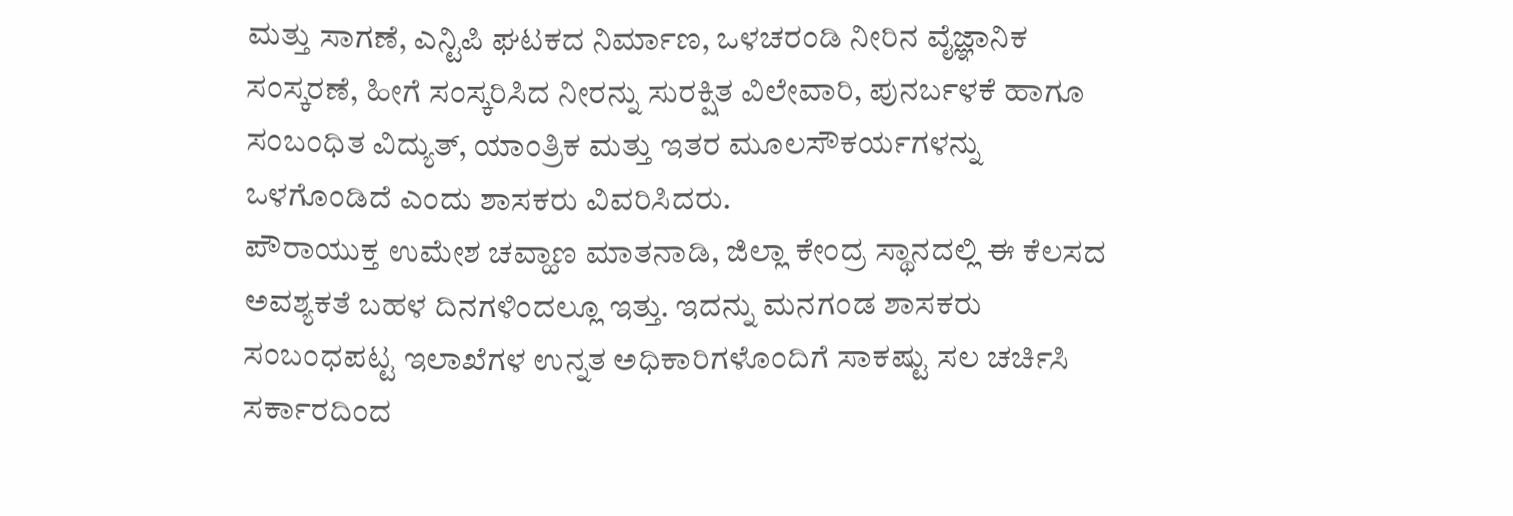ಮತ್ತು ಸಾಗಣೆ, ಎನ್ಟಿಪಿ ಘಟಕದ ನಿರ್ಮಾಣ, ಒಳಚರಂಡಿ ನೀರಿನ ವೈಜ್ಞಾನಿಕ ಸಂಸ್ಕರಣೆ, ಹೀಗೆ ಸಂಸ್ಕರಿಸಿದ ನೀರನ್ನು ಸುರಕ್ಷಿತ ವಿಲೇವಾರಿ, ಪುನರ್ಬಳಕೆ ಹಾಗೂ ಸಂಬಂಧಿತ ವಿದ್ಯುತ್, ಯಾಂತ್ರಿಕ ಮತ್ತು ಇತರ ಮೂಲಸೌಕರ್ಯಗಳನ್ನು ಒಳಗೊಂಡಿದೆ ಎಂದು ಶಾಸಕರು ವಿವರಿಸಿದರು.
ಪೌರಾಯುಕ್ತ ಉಮೇಶ ಚವ್ಹಾಣ ಮಾತನಾಡಿ, ಜಿಲ್ಲಾ ಕೇಂದ್ರ ಸ್ಥಾನದಲ್ಲಿ ಈ ಕೆಲಸದ ಅವಶ್ಯಕತೆ ಬಹಳ ದಿನಗಳಿಂದಲ್ಲೂ ಇತ್ತು. ಇದನ್ನು ಮನಗಂಡ ಶಾಸಕರು ಸಂಬಂಧಪಟ್ಟ ಇಲಾಖೆಗಳ ಉನ್ನತ ಅಧಿಕಾರಿಗಳೊಂದಿಗೆ ಸಾಕಷ್ಟು ಸಲ ಚರ್ಚಿಸಿ ಸರ್ಕಾರದಿಂದ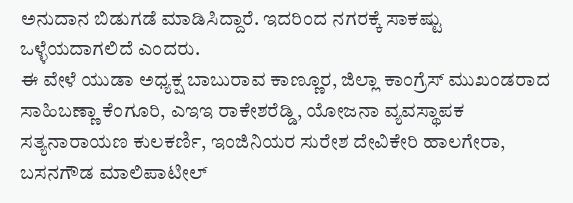ಅನುದಾನ ಬಿಡುಗಡೆ ಮಾಡಿಸಿದ್ದಾರೆ. ಇದರಿಂದ ನಗರಕ್ಕೆ ಸಾಕಷ್ಟು ಒಳ್ಳೆಯದಾಗಲಿದೆ ಎಂದರು.
ಈ ವೇಳೆ ಯುಡಾ ಅಧ್ಯಕ್ಷ ಬಾಬುರಾವ ಕಾಣ್ಣೂರ, ಜಿಲ್ಲಾ ಕಾಂಗ್ರೆಸ್ ಮುಖಂಡರಾದ ಸಾಹಿಬಣ್ಣಾ ಕೆಂಗೂರಿ, ಎಇಇ ರಾಕೇಶರೆಡ್ಡಿ, ಯೋಜನಾ ವ್ಯವಸ್ಥಾಪಕ ಸತ್ಯನಾರಾಯಣ ಕುಲಕರ್ಣಿ, ಇಂಜಿನಿಯರ ಸುರೇಶ ದೇವಿಕೇರಿ ಹಾಲಗೇರಾ, ಬಸನಗೌಡ ಮಾಲಿಪಾಟೀಲ್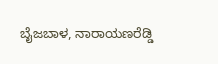ಬೈಜಬಾಳ, ನಾರಾಯಣರೆಡ್ಡಿ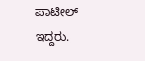ಪಾಟೀಲ್ ಇದ್ದರು.